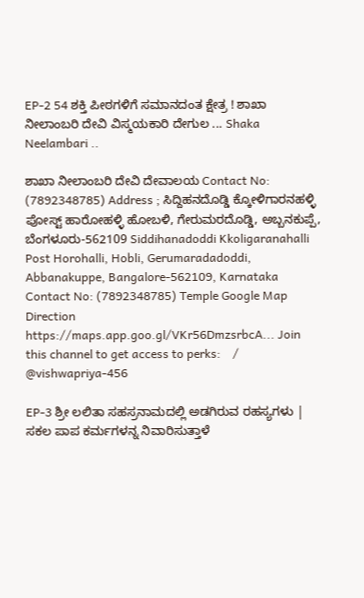EP-2 54 ಶಕ್ತಿ ಪೀಠಗಳಿಗೆ ಸಮಾನದಂತ ಕ್ಷೇತ್ರ ! ಶಾಖಾ ನೀಲಾಂಬರಿ ದೇವಿ ವಿಸ್ಮಯಕಾರಿ ದೇಗುಲ ... Shaka Neelambari ..

ಶಾಖಾ ನೀಲಾಂಬರಿ ದೇವಿ ದೇವಾಲಯ Contact No: (7892348785) Address ; ಸಿದ್ದಿಹನದೊಡ್ಡಿ ಕ್ಕೋಳಿಗಾರನಹಳ್ಳಿ ಪೋಸ್ಟ್ ಹಾರೋಹಳ್ಳಿ ಹೋಬಳಿ, ಗೇರುಮರದೊಡ್ಡಿ, ಅಬ್ಬನಕುಪ್ಪೆ, ಬೆಂಗಳೂರು-562109 Siddihanadoddi Kkoligaranahalli Post Horohalli, Hobli, Gerumaradadoddi, Abbanakuppe, Bangalore-562109, Karnataka Contact No: (7892348785) Temple Google Map Direction https://maps.app.goo.gl/VKr56DmzsrbcA... Join this channel to get access to perks:    / @vishwapriya-456

EP-3 ಶ್ರೀ ಲಲಿತಾ ಸಹಸ್ರನಾಮದಲ್ಲಿ ಅಡಗಿರುವ ರಹಸ್ಯಗಳು | ಸಕಲ ಪಾಪ ಕರ್ಮಗಳನ್ನ ನಿವಾರಿಸುತ್ತಾಳೆ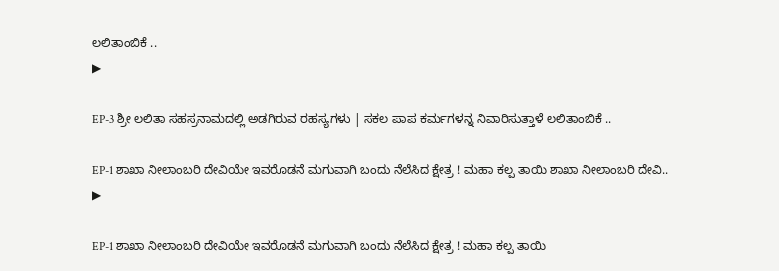ಲಲಿತಾಂಬಿಕೆ ..
▶

EP-3 ಶ್ರೀ ಲಲಿತಾ ಸಹಸ್ರನಾಮದಲ್ಲಿ ಅಡಗಿರುವ ರಹಸ್ಯಗಳು | ಸಕಲ ಪಾಪ ಕರ್ಮಗಳನ್ನ ನಿವಾರಿಸುತ್ತಾಳೆ ಲಲಿತಾಂಬಿಕೆ ..

EP-1 ಶಾಖಾ ನೀಲಾಂಬರಿ ದೇವಿಯೇ ಇವರೊಡನೆ ಮಗುವಾಗಿ ಬಂದು ನೆಲೆಸಿದ ಕ್ಷೇತ್ರ ! ಮಹಾ ಕಲ್ಪ ತಾಯಿ ಶಾಖಾ ನೀಲಾಂಬರಿ ದೇವಿ..
▶

EP-1 ಶಾಖಾ ನೀಲಾಂಬರಿ ದೇವಿಯೇ ಇವರೊಡನೆ ಮಗುವಾಗಿ ಬಂದು ನೆಲೆಸಿದ ಕ್ಷೇತ್ರ ! ಮಹಾ ಕಲ್ಪ ತಾಯಿ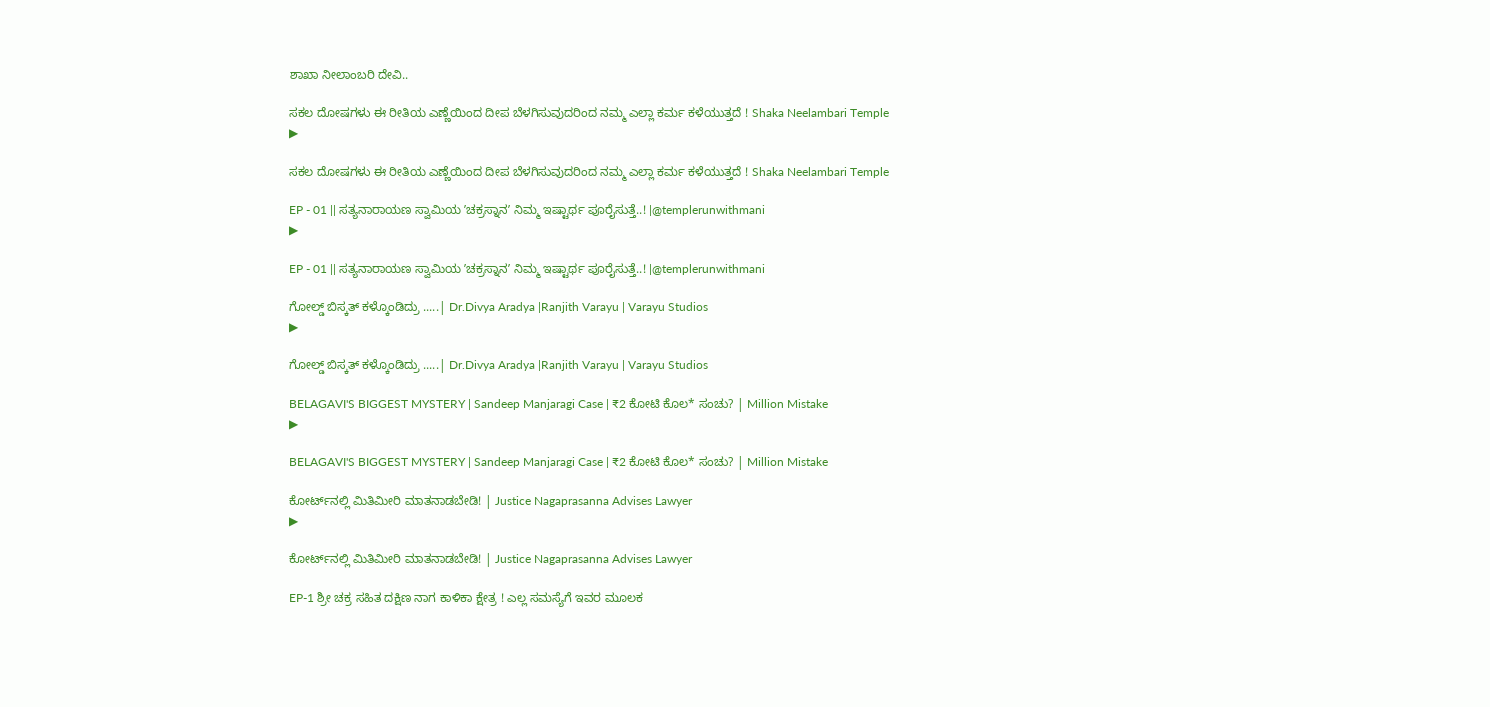ಶಾಖಾ ನೀಲಾಂಬರಿ ದೇವಿ..

ಸಕಲ ದೋಷಗಳು ಈ ರೀತಿಯ ಎಣ್ಣೆಯಿಂದ ದೀಪ ಬೆಳಗಿಸುವುದರಿಂದ ನಮ್ಮ ಎಲ್ಲಾ ಕರ್ಮ ಕಳೆಯುತ್ತದೆ ! Shaka Neelambari Temple
▶

ಸಕಲ ದೋಷಗಳು ಈ ರೀತಿಯ ಎಣ್ಣೆಯಿಂದ ದೀಪ ಬೆಳಗಿಸುವುದರಿಂದ ನಮ್ಮ ಎಲ್ಲಾ ಕರ್ಮ ಕಳೆಯುತ್ತದೆ ! Shaka Neelambari Temple

EP - 01 || ಸತ್ಯನಾರಾಯಣ ಸ್ವಾಮಿಯ ʼಚಕ್ರಸ್ನಾನʼ ನಿಮ್ಮ ಇಷ್ಟಾರ್ಥ ಪೂರೈಸುತ್ತೆ..! |@templerunwithmani
▶

EP - 01 || ಸತ್ಯನಾರಾಯಣ ಸ್ವಾಮಿಯ ʼಚಕ್ರಸ್ನಾನʼ ನಿಮ್ಮ ಇಷ್ಟಾರ್ಥ ಪೂರೈಸುತ್ತೆ..! |@templerunwithmani

ಗೋಲ್ಡ್ ಬಿಸ್ಕತ್ ಕಳ್ಕೊಂಡಿದ್ರು .....| Dr.Divya Aradya |Ranjith Varayu | Varayu Studios
▶

ಗೋಲ್ಡ್ ಬಿಸ್ಕತ್ ಕಳ್ಕೊಂಡಿದ್ರು .....| Dr.Divya Aradya |Ranjith Varayu | Varayu Studios

BELAGAVI'S BIGGEST MYSTERY | Sandeep Manjaragi Case | ₹2 ಕೋಟಿ ಕೊಲ* ಸಂಚು? | Million Mistake
▶

BELAGAVI'S BIGGEST MYSTERY | Sandeep Manjaragi Case | ₹2 ಕೋಟಿ ಕೊಲ* ಸಂಚು? | Million Mistake

ಕೋರ್ಟ್‌ನಲ್ಲಿ ಮಿತಿಮೀರಿ ಮಾತನಾಡಬೇಡಿ! | Justice Nagaprasanna Advises Lawyer
▶

ಕೋರ್ಟ್‌ನಲ್ಲಿ ಮಿತಿಮೀರಿ ಮಾತನಾಡಬೇಡಿ! | Justice Nagaprasanna Advises Lawyer

EP-1 ಶ್ರೀ ಚಕ್ರ ಸಹಿತ ದಕ್ಷಿಣ ನಾಗ ಕಾಳಿಕಾ ಕ್ಷೇತ್ರ ! ಎಲ್ಲ ಸಮಸ್ಯೆಗೆ ಇವರ ಮೂಲಕ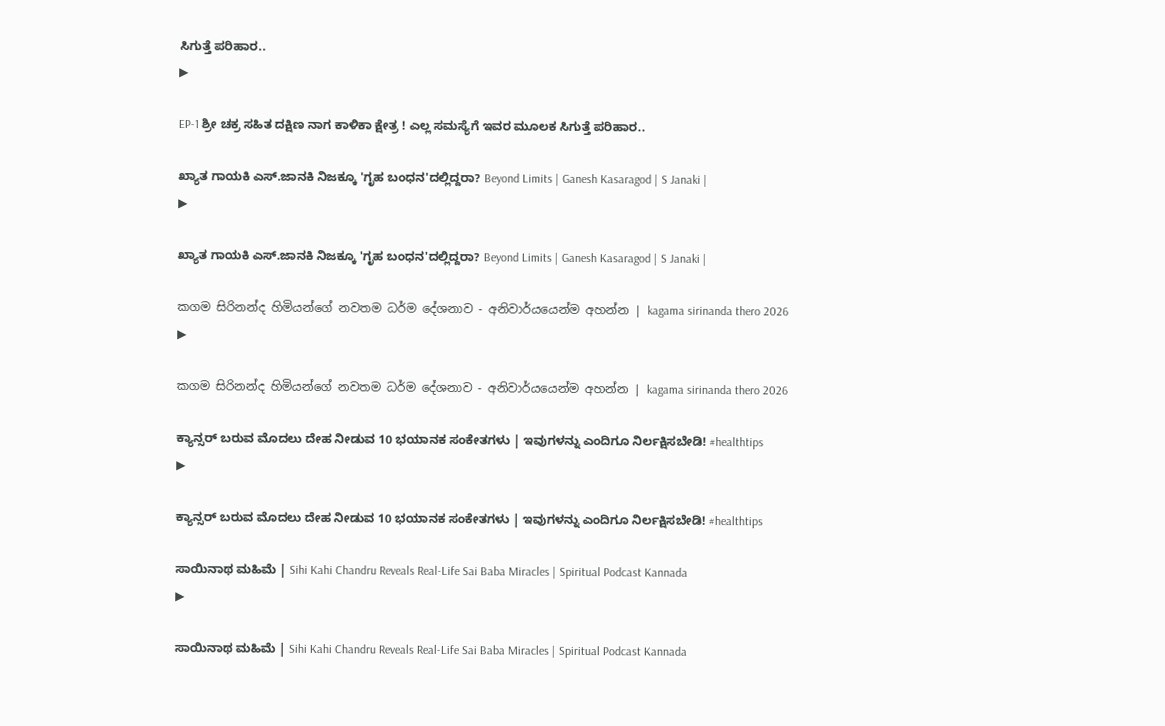ಸಿಗುತ್ತೆ ಪರಿಹಾರ..
▶

EP-1 ಶ್ರೀ ಚಕ್ರ ಸಹಿತ ದಕ್ಷಿಣ ನಾಗ ಕಾಳಿಕಾ ಕ್ಷೇತ್ರ ! ಎಲ್ಲ ಸಮಸ್ಯೆಗೆ ಇವರ ಮೂಲಕ ಸಿಗುತ್ತೆ ಪರಿಹಾರ..

ಖ್ಯಾತ ಗಾಯಕಿ ಎಸ್.ಜಾನಕಿ ನಿಜಕ್ಕೂ 'ಗೃಹ ಬಂಧನ'ದಲ್ಲಿದ್ದರಾ? Beyond Limits | Ganesh Kasaragod | S Janaki |
▶

ಖ್ಯಾತ ಗಾಯಕಿ ಎಸ್.ಜಾನಕಿ ನಿಜಕ್ಕೂ 'ಗೃಹ ಬಂಧನ'ದಲ್ಲಿದ್ದರಾ? Beyond Limits | Ganesh Kasaragod | S Janaki |

කගම සිරිනන්ද හිමියන්ගේ නවතම ධර්ම දේශනාව - අනිවාර්යයෙන්ම අහන්න | kagama sirinanda thero 2026
▶

කගම සිරිනන්ද හිමියන්ගේ නවතම ධර්ම දේශනාව - අනිවාර්යයෙන්ම අහන්න | kagama sirinanda thero 2026

ಕ್ಯಾನ್ಸರ್ ಬರುವ ಮೊದಲು ದೇಹ ನೀಡುವ 10 ಭಯಾನಕ ಸಂಕೇತಗಳು | ಇವುಗಳನ್ನು ಎಂದಿಗೂ ನಿರ್ಲಕ್ಷಿಸಬೇಡಿ! #healthtips
▶

ಕ್ಯಾನ್ಸರ್ ಬರುವ ಮೊದಲು ದೇಹ ನೀಡುವ 10 ಭಯಾನಕ ಸಂಕೇತಗಳು | ಇವುಗಳನ್ನು ಎಂದಿಗೂ ನಿರ್ಲಕ್ಷಿಸಬೇಡಿ! #healthtips

ಸಾಯಿನಾಥ ಮಹಿಮೆ | Sihi Kahi Chandru Reveals Real-Life Sai Baba Miracles | Spiritual Podcast Kannada
▶

ಸಾಯಿನಾಥ ಮಹಿಮೆ | Sihi Kahi Chandru Reveals Real-Life Sai Baba Miracles | Spiritual Podcast Kannada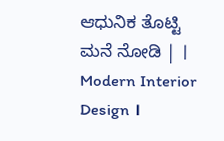ಆಧುನಿಕ ತೊಟ್ಟಿ ಮನೆ ನೋಡಿ | । Modern Interior Design ।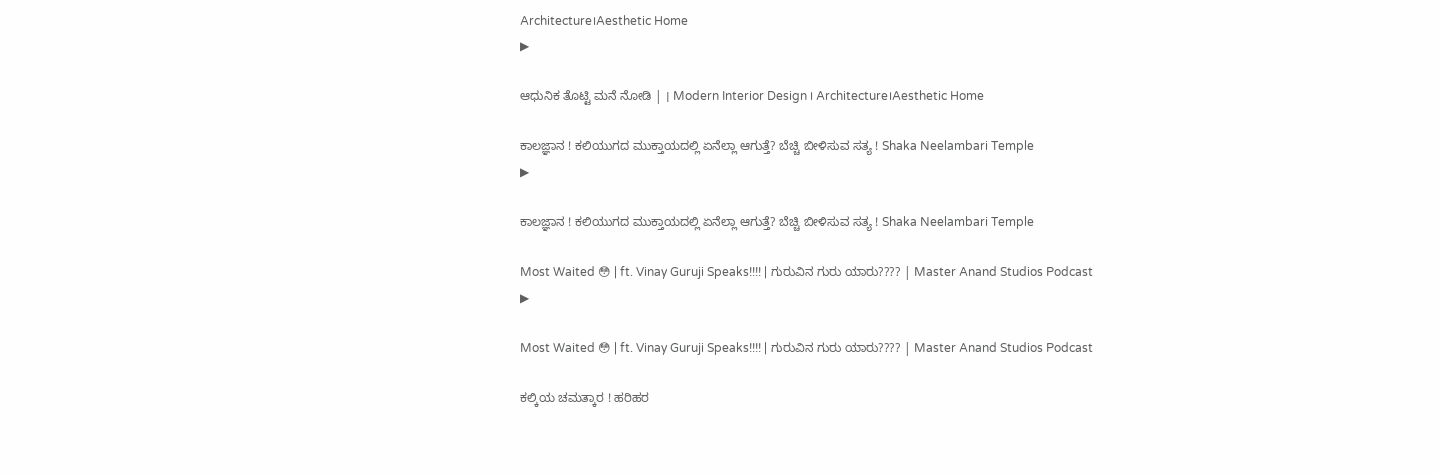Architecture।Aesthetic Home
▶

ಆಧುನಿಕ ತೊಟ್ಟಿ ಮನೆ ನೋಡಿ | । Modern Interior Design । Architecture।Aesthetic Home

ಕಾಲಜ್ಞಾನ ! ಕಲಿಯುಗದ ಮುಕ್ತಾಯದಲ್ಲಿ ಏನೆಲ್ಲಾ ಆಗುತ್ತೆ? ಬೆಚ್ಚಿ ಬೀಳಿಸುವ ಸತ್ಯ ! Shaka Neelambari Temple
▶

ಕಾಲಜ್ಞಾನ ! ಕಲಿಯುಗದ ಮುಕ್ತಾಯದಲ್ಲಿ ಏನೆಲ್ಲಾ ಆಗುತ್ತೆ? ಬೆಚ್ಚಿ ಬೀಳಿಸುವ ಸತ್ಯ ! Shaka Neelambari Temple

Most Waited 😳 | ft. Vinay Guruji Speaks!!!! | ಗುರುವಿನ ಗುರು ಯಾರು???? | Master Anand Studios Podcast
▶

Most Waited 😳 | ft. Vinay Guruji Speaks!!!! | ಗುರುವಿನ ಗುರು ಯಾರು???? | Master Anand Studios Podcast

ಕಲ್ಕಿಯ ಚಮತ್ಕಾರ ! ಹರಿಹರ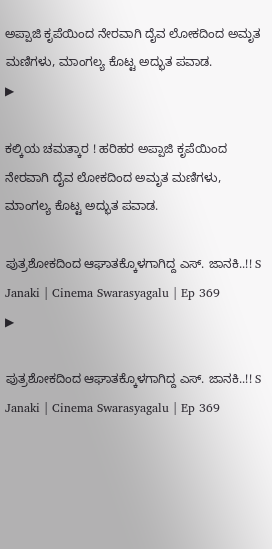ಅಪ್ಪಾಜಿ ಕೃಪೆಯಿಂದ ನೇರವಾಗಿ ದೈವ ಲೋಕದಿಂದ ಅಮೃತ ಮಣಿಗಳು, ಮಾಂಗಲ್ಯ ಕೊಟ್ಟ ಅದ್ಭುತ ಪವಾಡ.
▶

ಕಲ್ಕಿಯ ಚಮತ್ಕಾರ ! ಹರಿಹರ ಅಪ್ಪಾಜಿ ಕೃಪೆಯಿಂದ ನೇರವಾಗಿ ದೈವ ಲೋಕದಿಂದ ಅಮೃತ ಮಣಿಗಳು, ಮಾಂಗಲ್ಯ ಕೊಟ್ಟ ಅದ್ಭುತ ಪವಾಡ.

ಪುತ್ರಶೋಕದಿಂದ ಆಘಾತಕ್ಕೊಳಗಾಗಿದ್ದ ಎಸ್. ಜಾನಕಿ..!! S Janaki | Cinema Swarasyagalu | Ep 369
▶

ಪುತ್ರಶೋಕದಿಂದ ಆಘಾತಕ್ಕೊಳಗಾಗಿದ್ದ ಎಸ್. ಜಾನಕಿ..!! S Janaki | Cinema Swarasyagalu | Ep 369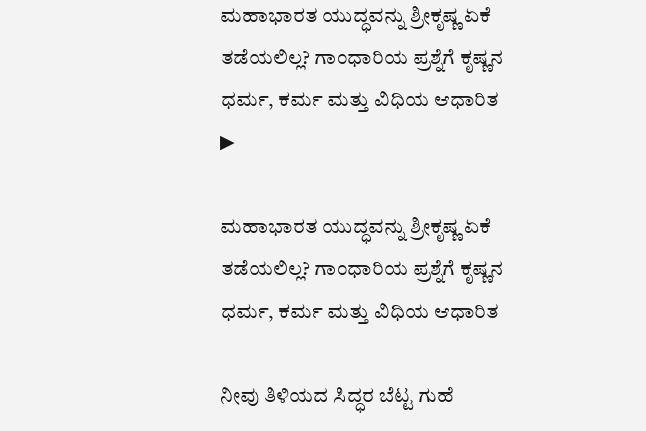ಮಹಾಭಾರತ ಯುದ್ಧವನ್ನು ಶ್ರೀಕೃಷ್ಣ ಏಕೆ ತಡೆಯಲಿಲ್ಲ? ಗಾಂಧಾರಿಯ ಪ್ರಶ್ನೆಗೆ ಕೃಷ್ಣನ ಧರ್ಮ, ಕರ್ಮ ಮತ್ತು ವಿಧಿಯ ಆಧಾರಿತ
▶

ಮಹಾಭಾರತ ಯುದ್ಧವನ್ನು ಶ್ರೀಕೃಷ್ಣ ಏಕೆ ತಡೆಯಲಿಲ್ಲ? ಗಾಂಧಾರಿಯ ಪ್ರಶ್ನೆಗೆ ಕೃಷ್ಣನ ಧರ್ಮ, ಕರ್ಮ ಮತ್ತು ವಿಧಿಯ ಆಧಾರಿತ

ನೀವು ತಿಳಿಯದ ಸಿದ್ಧರ ಬೆಟ್ಟ ಗುಹೆ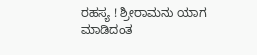ರಹಸ್ಯ ! ಶ್ರೀರಾಮನು ಯಾಗ ಮಾಡಿದಂತ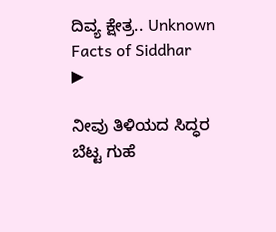ದಿವ್ಯ ಕ್ಷೇತ್ರ.. Unknown Facts of Siddhar
▶

ನೀವು ತಿಳಿಯದ ಸಿದ್ಧರ ಬೆಟ್ಟ ಗುಹೆ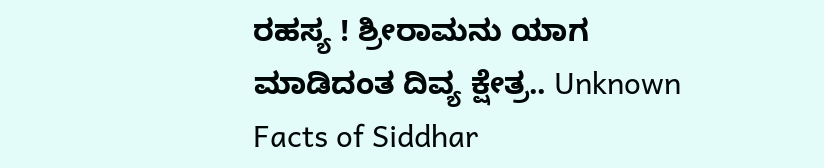ರಹಸ್ಯ ! ಶ್ರೀರಾಮನು ಯಾಗ ಮಾಡಿದಂತ ದಿವ್ಯ ಕ್ಷೇತ್ರ.. Unknown Facts of Siddhar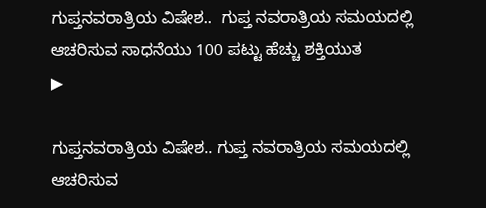ಗುಪ್ತನವರಾತ್ರಿಯ ವಿಷೇಶ..  ಗುಪ್ತ ನವರಾತ್ರಿಯ ಸಮಯದಲ್ಲಿ ಆಚರಿಸುವ ಸಾಧನೆಯು 100 ಪಟ್ಟು ಹೆಚ್ಚು ಶಕ್ತಿಯುತ
▶

ಗುಪ್ತನವರಾತ್ರಿಯ ವಿಷೇಶ.. ಗುಪ್ತ ನವರಾತ್ರಿಯ ಸಮಯದಲ್ಲಿ ಆಚರಿಸುವ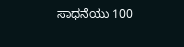ಸಾಧನೆಯು 100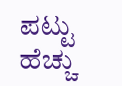ಪಟ್ಟು ಹೆಚ್ಚು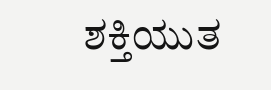ಶಕ್ತಿಯುತ